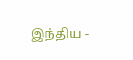இந்திய -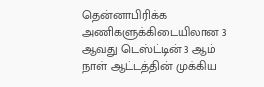தென்னாபிரிக்க அணிகளுக்கிடையிலான 3 ஆவது டெஸ்ட்டின் 3 ஆம் நாள் ஆட்டத்தின் முக்கிய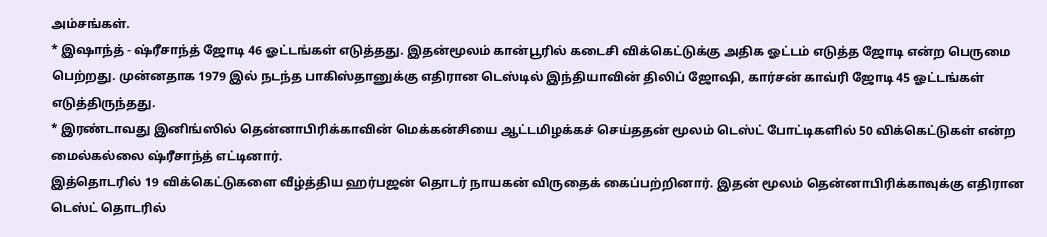அம்சங்கள்.
* இஷாந்த் - ஷ்ரீசாந்த் ஜோடி 46 ஓட்டங்கள் எடுத்தது. இதன்மூலம் கான்பூரில் கடைசி விக்கெட்டுக்கு அதிக ஓட்டம் எடுத்த ஜோடி என்ற பெருமை பெற்றது. முன்னதாக 1979 இல் நடந்த பாகிஸ்தானுக்கு எதிரான டெஸ்டில் இந்தியாவின் திலிப் ஜோஷி, கார்சன் காவ்ரி ஜோடி 45 ஓட்டங்கள் எடுத்திருந்தது.
* இரண்டாவது இனிங்ஸில் தென்னாபிரிக்காவின் மெக்கன்சியை ஆட்டமிழக்கச் செய்ததன் மூலம் டெஸ்ட் போட்டிகளில் 50 விக்கெட்டுகள் என்ற மைல்கல்லை ஷ்ரீசாந்த் எட்டினார்.
இத்தொடரில் 19 விக்கெட்டுகளை வீழ்த்திய ஹர்பஜன் தொடர் நாயகன் விருதைக் கைப்பற்றினார். இதன் மூலம் தென்னாபிரிக்காவுக்கு எதிரான டெஸ்ட் தொடரில்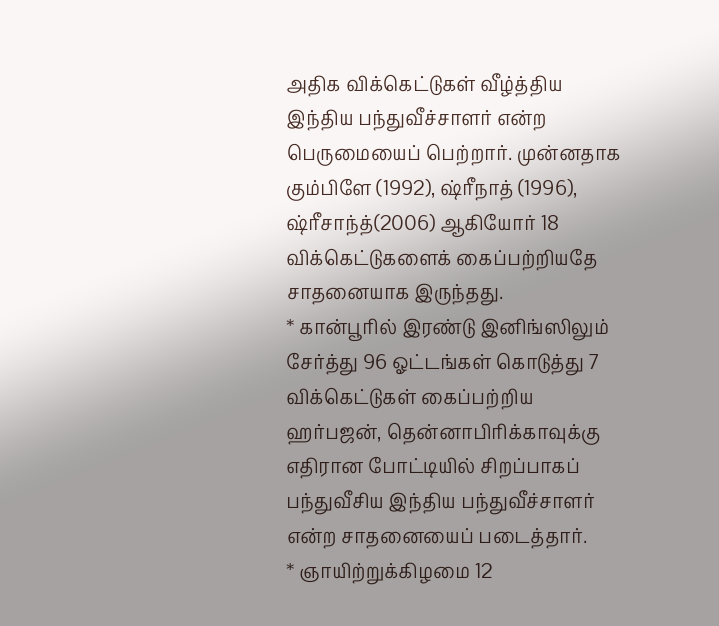அதிக விக்கெட்டுகள் வீழ்த்திய இந்திய பந்துவீச்சாளர் என்ற பெருமையைப் பெற்றார். முன்னதாக கும்பிளே (1992), ஷ்ரீநாத் (1996), ஷ்ரீசாந்த்(2006) ஆகியோர் 18 விக்கெட்டுகளைக் கைப்பற்றியதே சாதனையாக இருந்தது.
* கான்பூரில் இரண்டு இனிங்ஸிலும் சேர்த்து 96 ஓட்டங்கள் கொடுத்து 7 விக்கெட்டுகள் கைப்பற்றிய ஹர்பஜன், தென்னாபிரிக்காவுக்கு எதிரான போட்டியில் சிறப்பாகப் பந்துவீசிய இந்திய பந்துவீச்சாளர் என்ற சாதனையைப் படைத்தார்.
* ஞாயிற்றுக்கிழமை 12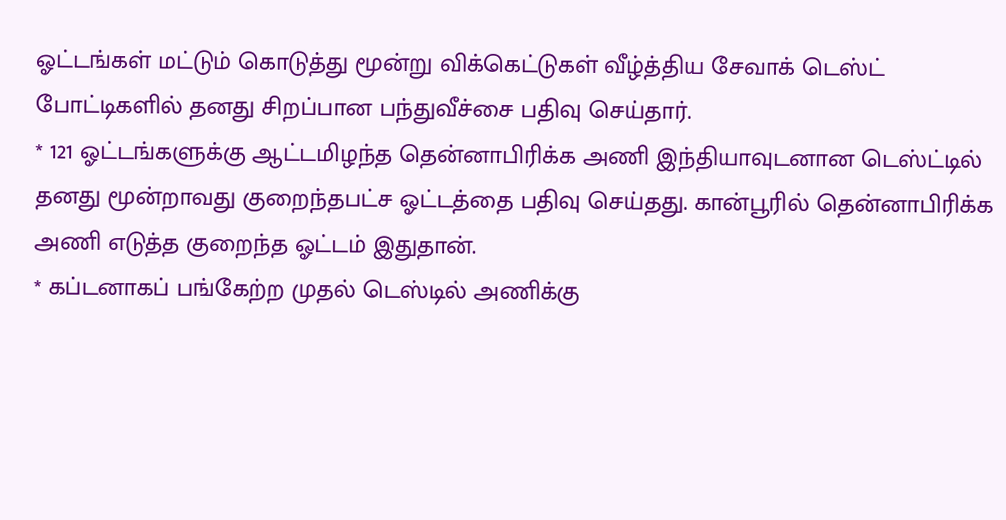ஓட்டங்கள் மட்டும் கொடுத்து மூன்று விக்கெட்டுகள் வீழ்த்திய சேவாக் டெஸ்ட் போட்டிகளில் தனது சிறப்பான பந்துவீச்சை பதிவு செய்தார்.
* 121 ஓட்டங்களுக்கு ஆட்டமிழந்த தென்னாபிரிக்க அணி இந்தியாவுடனான டெஸ்ட்டில் தனது மூன்றாவது குறைந்தபட்ச ஓட்டத்தை பதிவு செய்தது. கான்பூரில் தென்னாபிரிக்க அணி எடுத்த குறைந்த ஓட்டம் இதுதான்.
* கப்டனாகப் பங்கேற்ற முதல் டெஸ்டில் அணிக்கு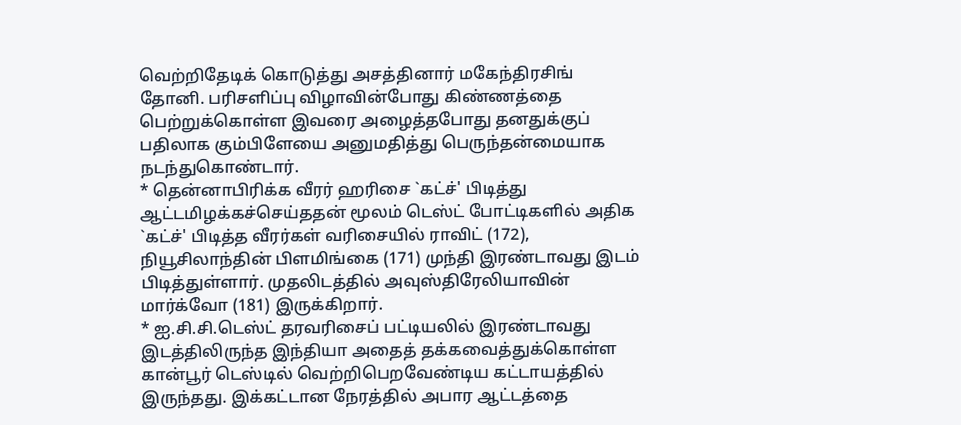வெற்றிதேடிக் கொடுத்து அசத்தினார் மகேந்திரசிங் தோனி. பரிசளிப்பு விழாவின்போது கிண்ணத்தை பெற்றுக்கொள்ள இவரை அழைத்தபோது தனதுக்குப் பதிலாக கும்பிளேயை அனுமதித்து பெருந்தன்மையாக நடந்துகொண்டார்.
* தென்னாபிரிக்க வீரர் ஹரிசை `கட்ச்' பிடித்து ஆட்டமிழக்கச்செய்ததன் மூலம் டெஸ்ட் போட்டிகளில் அதிக `கட்ச்' பிடித்த வீரர்கள் வரிசையில் ராவிட் (172), நியூசிலாந்தின் பிளமிங்கை (171) முந்தி இரண்டாவது இடம் பிடித்துள்ளார். முதலிடத்தில் அவுஸ்திரேலியாவின் மார்க்வோ (181) இருக்கிறார்.
* ஐ.சி.சி.டெஸ்ட் தரவரிசைப் பட்டியலில் இரண்டாவது இடத்திலிருந்த இந்தியா அதைத் தக்கவைத்துக்கொள்ள கான்பூர் டெஸ்டில் வெற்றிபெறவேண்டிய கட்டாயத்தில் இருந்தது. இக்கட்டான நேரத்தில் அபார ஆட்டத்தை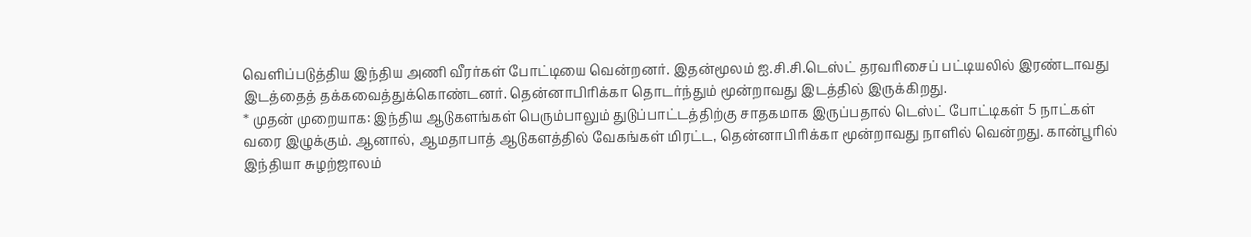வெளிப்படுத்திய இந்திய அணி வீரர்கள் போட்டியை வென்றனர். இதன்மூலம் ஐ.சி.சி.டெஸ்ட் தரவரிசைப் பட்டியலில் இரண்டாவது இடத்தைத் தக்கவைத்துக்கொண்டனர். தென்னாபிரிக்கா தொடர்ந்தும் மூன்றாவது இடத்தில் இருக்கிறது.
* முதன் முறையாக: இந்திய ஆடுகளங்கள் பெரும்பாலும் துடுப்பாட்டத்திற்கு சாதகமாக இருப்பதால் டெஸ்ட் போட்டிகள் 5 நாட்கள் வரை இழுக்கும். ஆனால், ஆமதாபாத் ஆடுகளத்தில் வேகங்கள் மிரட்ட, தென்னாபிரிக்கா மூன்றாவது நாளில் வென்றது. கான்பூரில் இந்தியா சுழற்ஜாலம்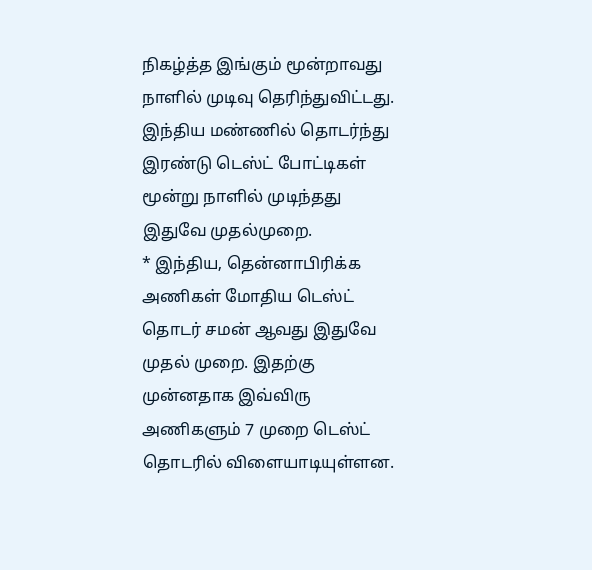நிகழ்த்த இங்கும் மூன்றாவது நாளில் முடிவு தெரிந்துவிட்டது. இந்திய மண்ணில் தொடர்ந்து இரண்டு டெஸ்ட் போட்டிகள் மூன்று நாளில் முடிந்தது இதுவே முதல்முறை.
* இந்திய, தென்னாபிரிக்க அணிகள் மோதிய டெஸ்ட் தொடர் சமன் ஆவது இதுவே முதல் முறை. இதற்கு முன்னதாக இவ்விரு அணிகளும் 7 முறை டெஸ்ட் தொடரில் விளையாடியுள்ளன.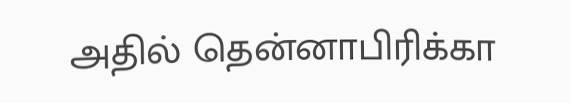அதில் தென்னாபிரிக்கா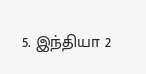5. இந்தியா 2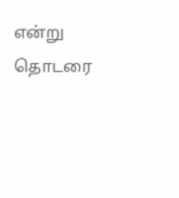என்று தொடரை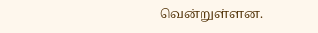வென்றுள்ளன.